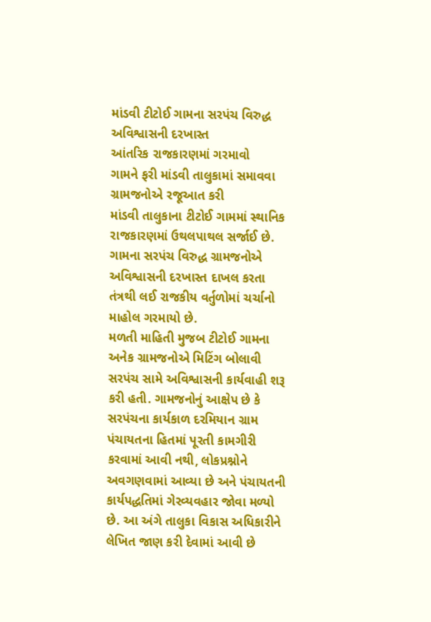માંડવી ટીટોઈ ગામના સરપંચ વિરુદ્ધ અવિશ્વાસની દરખાસ્ત
આંતરિક રાજકારણમાં ગરમાવો
ગામને ફરી માંડવી તાલુકામાં સમાવવા ગ્રામજનોએ રજૂઆત કરી
માંડવી તાલુકાના ટીટોઈ ગામમાં સ્થાનિક રાજકારણમાં ઉથલપાથલ સર્જાઈ છે. ગામના સરપંચ વિરુદ્ધ ગ્રામજનોએ અવિશ્વાસની દરખાસ્ત દાખલ કરતા તંત્રથી લઈ રાજકીય વર્તુળોમાં ચર્ચાનો માહોલ ગરમાયો છે.
મળતી માહિતી મુજબ ટીટોઈ ગામના અનેક ગ્રામજનોએ મિટિંગ બોલાવી સરપંચ સામે અવિશ્વાસની કાર્યવાહી શરૂ કરી હતી. ગામજનોનું આક્ષેપ છે કે સરપંચના કાર્યકાળ દરમિયાન ગ્રામ પંચાયતના હિતમાં પૂરતી કામગીરી કરવામાં આવી નથી, લોકપ્રશ્નોને અવગણવામાં આવ્યા છે અને પંચાયતની કાર્યપદ્ધતિમાં ગેરવ્યવહાર જોવા મળ્યો છે. આ અંગે તાલુકા વિકાસ અધિકારીને લેખિત જાણ કરી દેવામાં આવી છે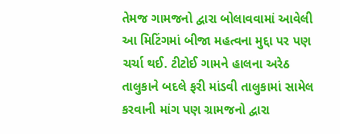તેમજ ગામજનો દ્વારા બોલાવવામાં આવેલી આ મિટિંગમાં બીજા મહત્વના મુદ્દા પર પણ ચર્ચા થઈ. ટીટોઈ ગામને હાલના અરેઠ તાલુકાને બદલે ફરી માંડવી તાલુકામાં સામેલ કરવાની માંગ પણ ગ્રામજનો દ્વારા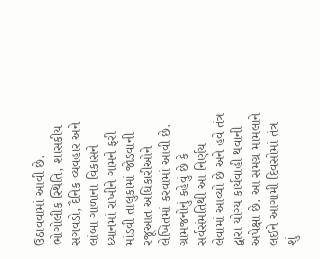ઉઠાવવામાં આવી છે. ભોગોલીક સ્થિતિ, શાસકીય સગવડો, દૈનિક વ્યવહાર અને લાંબા ગાળાના વિકાસને ધ્યાનમાં રાખીને ગામને ફરી માંડવી તાલુકામાં જોડવાની રજૂઆત અધિકારીઓને લેખિતમાં કરવામાં આવી છે. ગ્રામજનોનું કહેવું છે કે સર્વસંમતિથી આ નિર્ણય લેવામાં આવ્યો છે અને હવે તંત્ર દ્વારા યોગ્ય કાર્યવાહી થવાની અપેક્ષા છે. આ સમગ્ર મામલાને લઈને આગામી દિવસોમાં તંત્ર શું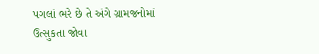પગલાં ભરે છે તે અંગે ગ્રામજનોમાં ઉત્સુકતા જોવા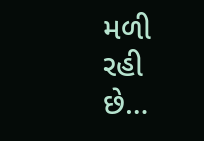મળી રહી છે…